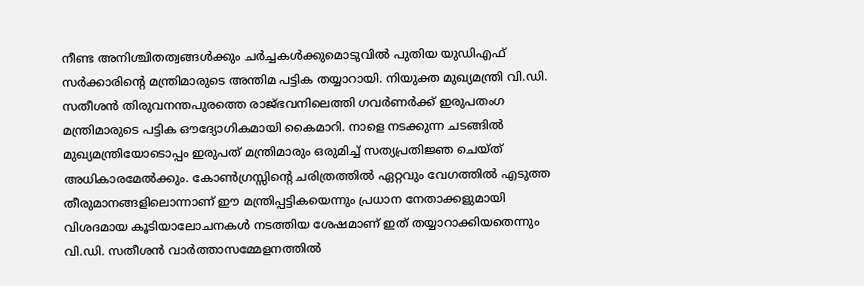നീണ്ട അനിശ്ചിതത്വങ്ങൾക്കും ചർച്ചകൾക്കുമൊടുവിൽ പുതിയ യുഡിഎഫ് സർക്കാരിന്റെ മന്ത്രിമാരുടെ അന്തിമ പട്ടിക തയ്യാറായി. നിയുക്ത മുഖ്യമന്ത്രി വി.ഡി. സതീശൻ തിരുവനന്തപുരത്തെ രാജ്ഭവനിലെത്തി ഗവർണർക്ക് ഇരുപതംഗ മന്ത്രിമാരുടെ പട്ടിക ഔദ്യോഗികമായി കൈമാറി. നാളെ നടക്കുന്ന ചടങ്ങിൽ മുഖ്യമന്ത്രിയോടൊപ്പം ഇരുപത് മന്ത്രിമാരും ഒരുമിച്ച് സത്യപ്രതിജ്ഞ ചെയ്ത് അധികാരമേൽക്കും. കോൺഗ്രസ്സിന്റെ ചരിത്രത്തിൽ ഏറ്റവും വേഗത്തിൽ എടുത്ത തീരുമാനങ്ങളിലൊന്നാണ് ഈ മന്ത്രിപ്പട്ടികയെന്നും പ്രധാന നേതാക്കളുമായി വിശദമായ കൂടിയാലോചനകൾ നടത്തിയ ശേഷമാണ് ഇത് തയ്യാറാക്കിയതെന്നും വി.ഡി. സതീശൻ വാർത്താസമ്മേളനത്തിൽ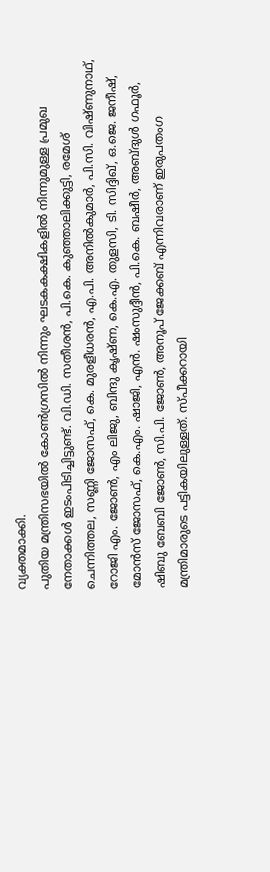വ്യക്തമാക്കി.
പുതിയ മന്ത്രിസഭയിൽ കോൺഗ്രസിൽ നിന്നും ഘടകകക്ഷികളിൽ നിന്നുമുള്ള പ്രമുഖ നേതാക്കൾ ഇടംപിടിച്ചിട്ടുണ്ട്. വി.ഡി. സതീശൻ, പി.കെ. കുഞ്ഞാലിക്കുട്ടി, രമേശ് ചെന്നിത്തല, സണ്ണി ജോസഫ്, കെ. മുരളീധരൻ, എ.പി. അനിൽകുമാർ, പി.സി. വിഷ്ണുനാഥ്, റോജി എം. ജോൺ, എം ലിജു, ബിന്ദു കൃഷ്ണ, കെ.എ. തുളസി, ടി. സിദ്ദിഖ്, ഒ.ജെ. ജനീഷ്, മോൻസ് ജോസഫ്, കെ.എം. ഷാജി, എൻ. ഷംസുദ്ദീൻ, പി.കെ. ബഷീർ, അബ്ദുൾ ഗഫൂർ, ഷിബു ബേബി ജോൺ, സി.പി. ജോൺ, അനൂപ് ജേക്കബ് എന്നിവരാണ് ഇരുപതംഗ മന്ത്രിമാരുടെ പട്ടികയിലുള്ളത്. സ്പീക്കറായി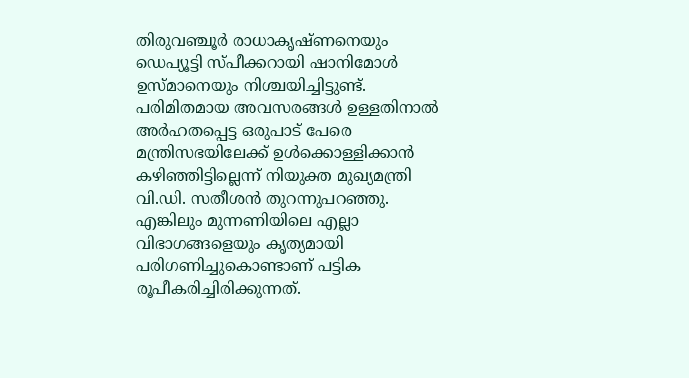തിരുവഞ്ചൂർ രാധാകൃഷ്ണനെയും ഡെപ്യൂട്ടി സ്പീക്കറായി ഷാനിമോൾ ഉസ്മാനെയും നിശ്ചയിച്ചിട്ടുണ്ട്.
പരിമിതമായ അവസരങ്ങൾ ഉള്ളതിനാൽ അർഹതപ്പെട്ട ഒരുപാട് പേരെ മന്ത്രിസഭയിലേക്ക് ഉൾക്കൊള്ളിക്കാൻ കഴിഞ്ഞിട്ടില്ലെന്ന് നിയുക്ത മുഖ്യമന്ത്രി വി.ഡി. സതീശൻ തുറന്നുപറഞ്ഞു. എങ്കിലും മുന്നണിയിലെ എല്ലാ വിഭാഗങ്ങളെയും കൃത്യമായി പരിഗണിച്ചുകൊണ്ടാണ് പട്ടിക രൂപീകരിച്ചിരിക്കുന്നത്.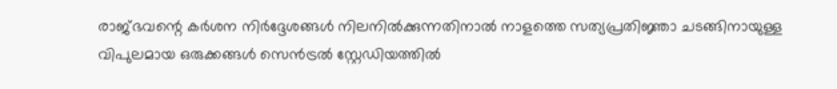രാജ്ഭവന്റെ കർശന നിർദ്ദേശങ്ങൾ നിലനിൽക്കുന്നതിനാൽ നാളത്തെ സത്യപ്രതിജ്ഞാ ചടങ്ങിനായുള്ള വിപുലമായ ഒരുക്കങ്ങൾ സെൻട്രൽ സ്റ്റേഡിയത്തിൽ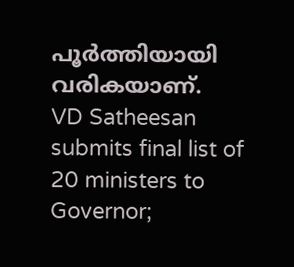പൂർത്തിയായി വരികയാണ്.
VD Satheesan submits final list of 20 ministers to Governor;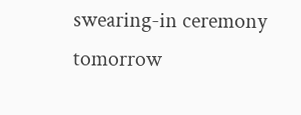swearing-in ceremony tomorrow